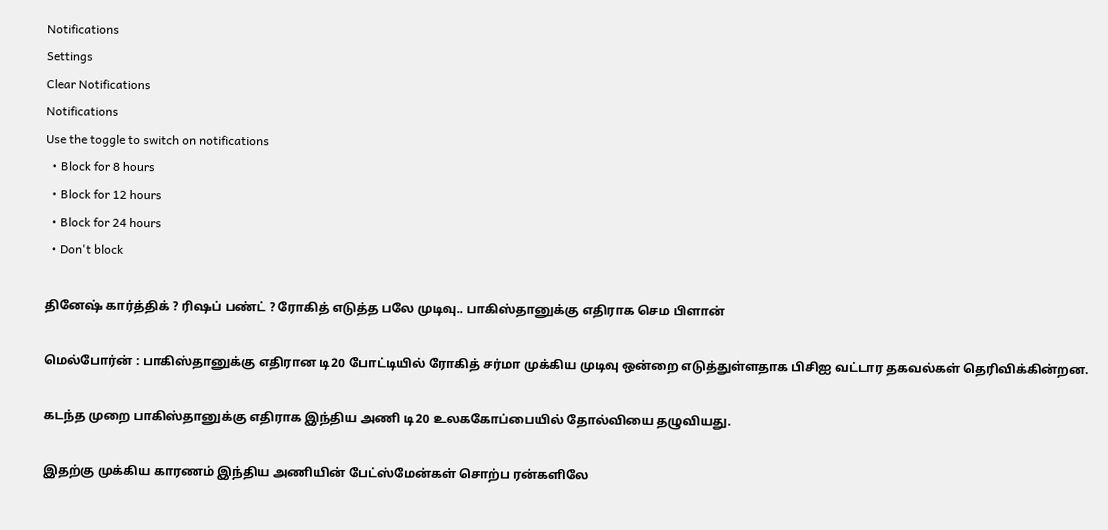Notifications
Settings
Clear Notifications
Notifications
Use the toggle to switch on notifications
  • Block for 8 hours
  • Block for 12 hours
  • Block for 24 hours
  • Don't block

தினேஷ் கார்த்திக் ? ரிஷப் பண்ட் ? ரோகித் எடுத்த பலே முடிவு.. பாகிஸ்தானுக்கு எதிராக செம பிளான்

மெல்போர்ன் : பாகிஸ்தானுக்கு எதிரான டி20 போட்டியில் ரோகித் சர்மா முக்கிய முடிவு ஒன்றை எடுத்துள்ளதாக பிசிஐ வட்டார தகவல்கள் தெரிவிக்கின்றன.

கடந்த முறை பாகிஸ்தானுக்கு எதிராக இந்திய அணி டி20 உலககோப்பையில் தோல்வியை தழுவியது.

இதற்கு முக்கிய காரணம் இந்திய அணியின் பேட்ஸ்மேன்கள் சொற்ப ரன்களிலே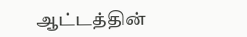ஆட்டத்தின்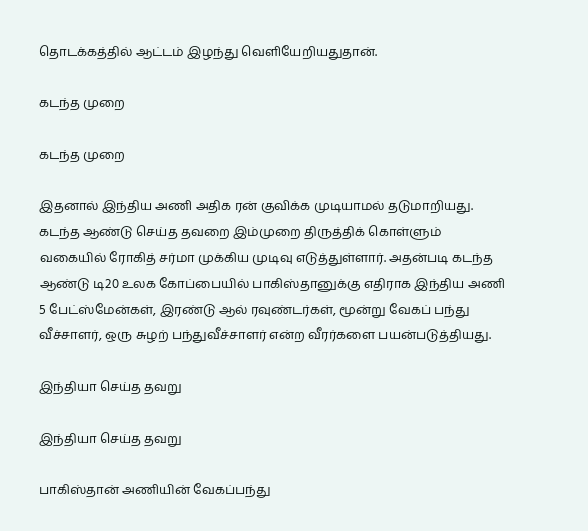தொடக்கத்தில் ஆட்டம் இழந்து வெளியேறியதுதான்.

கடந்த முறை

கடந்த முறை

இதனால் இந்திய அணி அதிக ரன் குவிக்க முடியாமல் தடுமாறியது. கடந்த ஆண்டு செய்த தவறை இம்முறை திருத்திக் கொள்ளும் வகையில் ரோகித் சர்மா முக்கிய முடிவு எடுத்துள்ளார். அதன்படி கடந்த ஆண்டு டி20 உலக கோப்பையில் பாகிஸ்தானுக்கு எதிராக இந்திய அணி 5 பேட்ஸ்மேன்கள், இரண்டு ஆல் ரவுண்டர்கள், மூன்று வேகப் பந்து வீச்சாளர், ஒரு சுழற் பந்துவீச்சாளர் என்ற வீரர்களை பயன்படுத்தியது.

இந்தியா செய்த தவறு

இந்தியா செய்த தவறு

பாகிஸ்தான் அணியின் வேகப்பந்து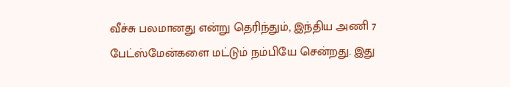வீச்சு பலமானது என்று தெரிந்தும், இந்திய அணி 7 பேட்ஸ்மேன்களை மட்டும் நம்பியே சென்றது. இது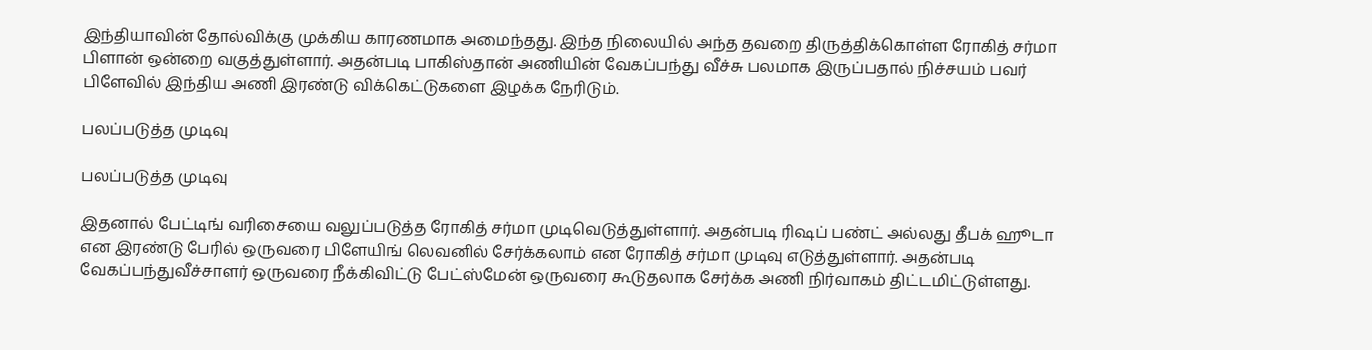இந்தியாவின் தோல்விக்கு முக்கிய காரணமாக அமைந்தது. இந்த நிலையில் அந்த தவறை திருத்திக்கொள்ள ரோகித் சர்மா பிளான் ஒன்றை வகுத்துள்ளார். அதன்படி பாகிஸ்தான் அணியின் வேகப்பந்து வீச்சு பலமாக இருப்பதால் நிச்சயம் பவர் பிளேவில் இந்திய அணி இரண்டு விக்கெட்டுகளை இழக்க நேரிடும்.

பலப்படுத்த முடிவு

பலப்படுத்த முடிவு

இதனால் பேட்டிங் வரிசையை வலுப்படுத்த ரோகித் சர்மா முடிவெடுத்துள்ளார். அதன்படி ரிஷப் பண்ட் அல்லது தீபக் ஹூடா என இரண்டு பேரில் ஒருவரை பிளேயிங் லெவனில் சேர்க்கலாம் என ரோகித் சர்மா முடிவு எடுத்துள்ளார். அதன்படி வேகப்பந்துவீச்சாளர் ஒருவரை நீக்கிவிட்டு பேட்ஸ்மேன் ஒருவரை கூடுதலாக சேர்க்க அணி நிர்வாகம் திட்டமிட்டுள்ளது.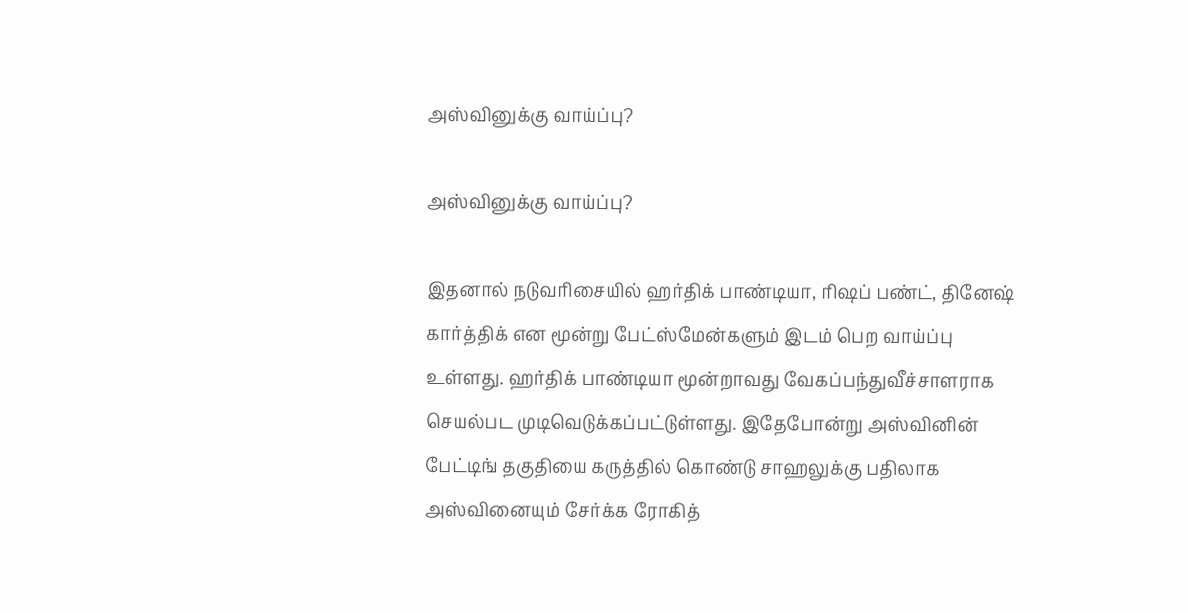அஸ்வினுக்கு வாய்ப்பு?

அஸ்வினுக்கு வாய்ப்பு?

இதனால் நடுவரிசையில் ஹர்திக் பாண்டியா, ரிஷப் பண்ட், தினேஷ் கார்த்திக் என மூன்று பேட்ஸ்மேன்களும் இடம் பெற வாய்ப்பு உள்ளது. ஹர்திக் பாண்டியா மூன்றாவது வேகப்பந்துவீச்சாளராக செயல்பட முடிவெடுக்கப்பட்டுள்ளது. இதேபோன்று அஸ்வினின் பேட்டிங் தகுதியை கருத்தில் கொண்டு சாஹலுக்கு பதிலாக அஸ்வினையும் சேர்க்க ரோகித்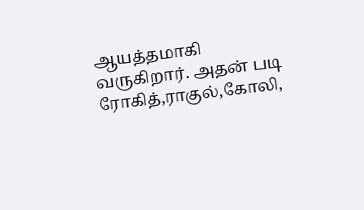ஆயத்தமாகி வருகிறார். அதன் படி ரோகித்,ராகுல்,கோலி,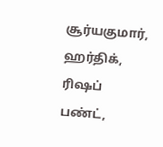சூர்யகுமார், ஹர்திக், ரிஷப் பண்ட்,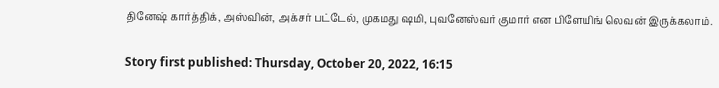தினேஷ் கார்த்திக், அஸ்வின், அக்சர் பட்டேல், முகமது ஷமி, புவனேஸ்வர் குமார் என பிளேயிங் லெவன் இருக்கலாம்.

Story first published: Thursday, October 20, 2022, 16:15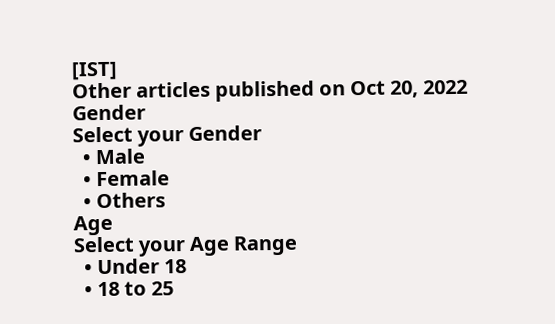[IST]
Other articles published on Oct 20, 2022
Gender
Select your Gender
  • Male
  • Female
  • Others
Age
Select your Age Range
  • Under 18
  • 18 to 25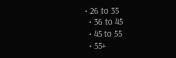• 26 to 35
  • 36 to 45
  • 45 to 55
  • 55+